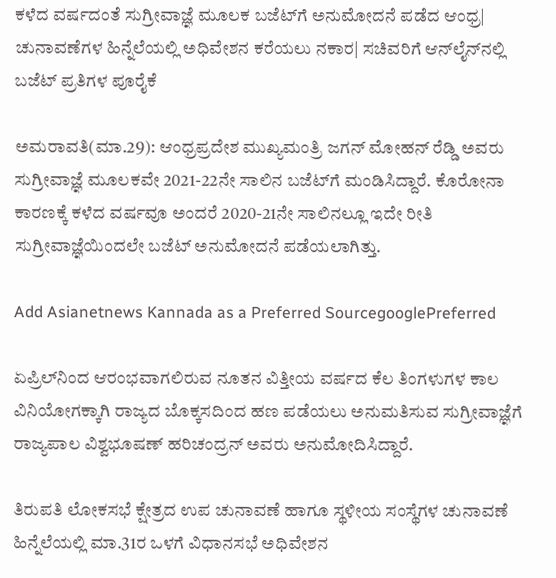ಕಳೆದ ವರ್ಷದಂತೆ ಸುಗ್ರೀವಾಜ್ಞೆ ಮೂಲಕ ಬಜೆಟ್‌ಗೆ ಅನುಮೋದನೆ ಪಡೆದ ಆಂಧ್ರ| ಚುನಾವಣೆಗಳ ಹಿನ್ನೆಲೆಯಲ್ಲಿ ಅಧಿವೇಶನ ಕರೆಯಲು ನಕಾರ| ಸಚಿವರಿಗೆ ಆನ್‌ಲೈನ್‌ನಲ್ಲಿ ಬಜೆಟ್‌ ಪ್ರತಿಗಳ ಪೂರೈಕೆ

ಅಮರಾವತಿ(ಮಾ.29): ಆಂಧ್ರಪ್ರದೇಶ ಮುಖ್ಯಮಂತ್ರಿ ಜಗನ್‌ ಮೋಹನ್‌ ರೆಡ್ಡಿ ಅವರು ಸುಗ್ರೀವಾಜ್ಞೆ ಮೂಲಕವೇ 2021-22ನೇ ಸಾಲಿನ ಬಜೆಟ್‌ಗೆ ಮಂಡಿಸಿದ್ದಾರೆ. ಕೊರೋನಾ ಕಾರಣಕ್ಕೆ ಕಳೆದ ವರ್ಷವೂ ಅಂದರೆ 2020-21ನೇ ಸಾಲಿನಲ್ಲೂ ಇದೇ ರೀತಿ ಸುಗ್ರೀವಾಜ್ಞೆಯಿಂದಲೇ ಬಜೆಟ್‌ ಅನುಮೋದನೆ ಪಡೆಯಲಾಗಿತ್ತು.

Add Asianetnews Kannada as a Preferred SourcegooglePreferred

ಏಪ್ರಿಲ್‌ನಿಂದ ಆರಂಭವಾಗಲಿರುವ ನೂತನ ವಿತ್ತೀಯ ವರ್ಷದ ಕೆಲ ತಿಂಗಳುಗಳ ಕಾಲ ವಿನಿಯೋಗಕ್ಕಾಗಿ ರಾಜ್ಯದ ಬೊಕ್ಕಸದಿಂದ ಹಣ ಪಡೆಯಲು ಅನುಮತಿಸುವ ಸುಗ್ರೀವಾಜ್ಞೆಗೆ ರಾಜ್ಯಪಾಲ ವಿಶ್ವಭೂಷಣ್‌ ಹರಿಚಂದ್ರನ್‌ ಅವರು ಅನುಮೋದಿಸಿದ್ದಾರೆ.

ತಿರುಪತಿ ಲೋಕಸಭೆ ಕ್ಷೇತ್ರದ ಉಪ ಚುನಾವಣೆ ಹಾಗೂ ಸ್ಥಳೀಯ ಸಂಸ್ಥೆಗಳ ಚುನಾವಣೆ ಹಿನ್ನೆಲೆಯಲ್ಲಿ ಮಾ.31ರ ಒಳಗೆ ವಿಧಾನಸಭೆ ಅಧಿವೇಶನ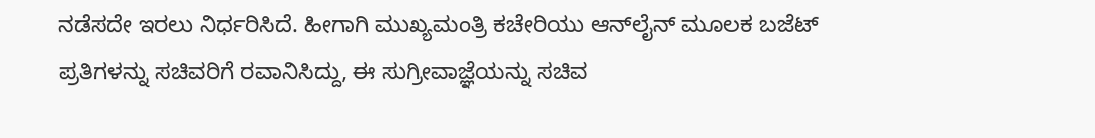ನಡೆಸದೇ ಇರಲು ನಿರ್ಧರಿಸಿದೆ. ಹೀಗಾಗಿ ಮುಖ್ಯಮಂತ್ರಿ ಕಚೇರಿಯು ಆನ್‌ಲೈನ್‌ ಮೂಲಕ ಬಜೆಟ್‌ ಪ್ರತಿಗಳನ್ನು ಸಚಿವರಿಗೆ ರವಾನಿಸಿದ್ದು, ಈ ಸುಗ್ರೀವಾಜ್ಞೆಯನ್ನು ಸಚಿವ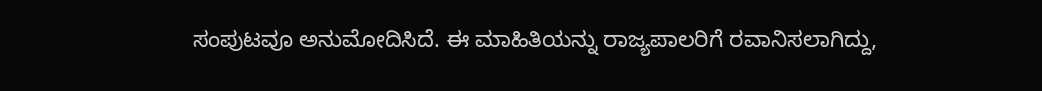ಸಂಪುಟವೂ ಅನುಮೋದಿಸಿದೆ. ಈ ಮಾಹಿತಿಯನ್ನು ರಾಜ್ಯಪಾಲರಿಗೆ ರವಾನಿಸಲಾಗಿದ್ದು,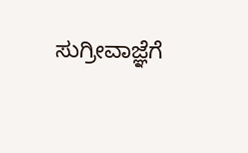ಸುಗ್ರೀವಾಜ್ಞೆಗೆ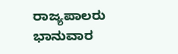ರಾಜ್ಯಪಾಲರು ಭಾನುವಾರ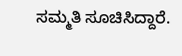ಸಮ್ಮತಿ ಸೂಚಿಸಿದ್ದಾರೆ.